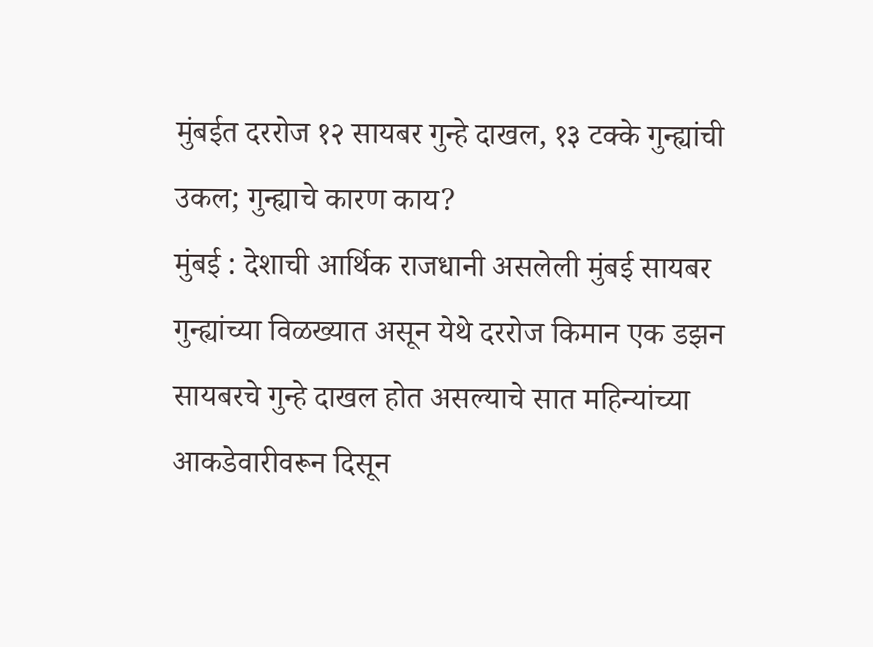मुंबईत दररोज १२ सायबर गुन्हे दाखल, १३ टक्के गुन्ह्यांची उकल; गुन्ह्याचे कारण काय?
मुंबई : देशाची आर्थिक राजधानी असलेली मुंबई सायबर गुन्ह्यांच्या विळख्यात असून येथे दररोज किमान एक डझन सायबरचे गुन्हे दाखल होत असल्याचे सात महिन्यांच्या आकडेवारीवरून दिसून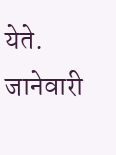येते. जानेवारी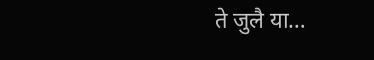ते जुलै या…